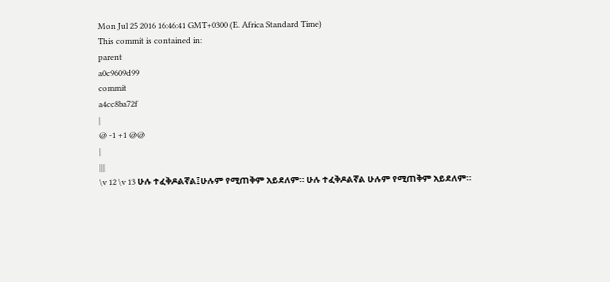Mon Jul 25 2016 16:46:41 GMT+0300 (E. Africa Standard Time)
This commit is contained in:
parent
a0c9609d99
commit
a4cc8ba72f
|
@ -1 +1 @@
|
|||
\v 12 \v 13 ሁሉ ተፈቅዶልኛል፤ሁሉም የሚጠቅም አይደለም። ሁሉ ተፈቅዶልኛል ሁሉም የሚጠቅም አይደለም።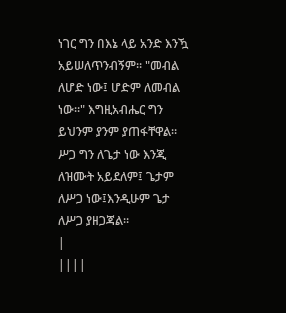ነገር ግን በእኔ ላይ አንድ እንዃ አይሠለጥንብኝም። "መብል ለሆድ ነው፤ ሆድም ለመብል ነው።" እግዚአብሔር ግን ይህንም ያንም ያጠፋቸዋል። ሥጋ ግን ለጌታ ነው እንጂ ለዝሙት አይደለም፤ ጌታም ለሥጋ ነው፤እንዲሁም ጌታ ለሥጋ ያዘጋጃል።
|
||||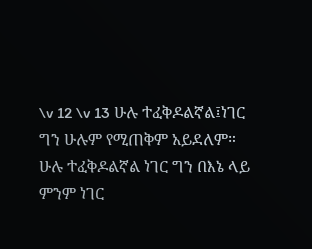\v 12 \v 13 ሁሉ ተፈቅዶልኛል፤ነገር ግን ሁሉም የሚጠቅም አይደለም። ሁሉ ተፈቅዶልኛል ነገር ግን በእኔ ላይ ምንም ነገር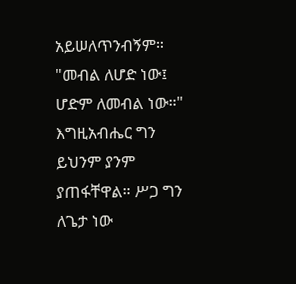አይሠለጥንብኝም። "መብል ለሆድ ነው፤ ሆድም ለመብል ነው።" እግዚአብሔር ግን ይህንም ያንም ያጠፋቸዋል። ሥጋ ግን ለጌታ ነው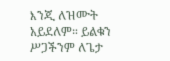እንጂ ለዝሙት አይደለም። ይልቁን ሥጋችንም ለጌታ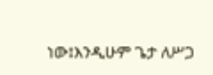ነው፤እንዲሁም ጌታ ለሥጋ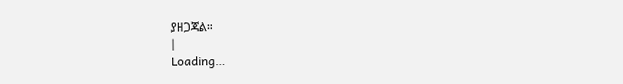ያዘጋጃል።
|
Loading…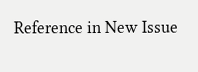Reference in New Issue